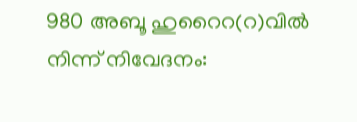980 അബൂ ഹുറൈറ(റ)വിൽ നിന്ന് നിവേദനം: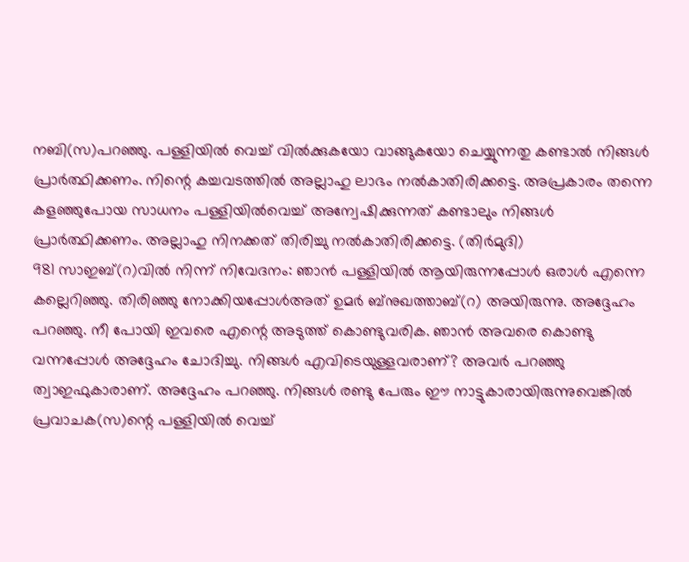നബി(സ)പറഞ്ഞു. പള്ളിയിൽ വെച്ച് വിൽക്കുകയോ വാങ്ങുകയോ ചെയ്യുന്നതു കണ്ടാൽ നിങ്ങൾ പ്രാർത്ഥിക്കണം. നിന്റെ കച്ചവടത്തിൽ അല്ലാഹു ലാഭം നൽകാതിരിക്കട്ടെ. അപ്രകാരം തന്നെ കളഞ്ഞുപോയ സാധനം പള്ളിയിൽവെച്ച് അന്വേഷിക്കുന്നത് കണ്ടാലും നിങ്ങൾ പ്രാർത്ഥിക്കണം. അല്ലാഹു നിനക്കത് തിരിച്ചു നൽകാതിരിക്കട്ടെ. (തിർമുദി)
981 സാഇബ്(റ)വിൽ നിന്ന് നിവേദനം: ഞാൻ പള്ളിയിൽ ആയിരുന്നപ്പോൾ ഒരാൾ എന്നെ കല്ലെറിഞ്ഞു. തിരിഞ്ഞു നോക്കിയപ്പോൾഅത് ഉമർ ബ്നുഖത്താബ്(റ) അയിരുന്നു. അദ്ദേഹം പറഞ്ഞു. നീ പോയി ഇവരെ എന്റെ അടുത്ത് കൊണ്ടുവരിക. ഞാൻ അവരെ കൊണ്ടു വന്നപ്പോൾ അദ്ദേഹം ചോദിച്ചു. നിങ്ങൾ എവിടെയുള്ളവരാണ്? അവർ പറഞ്ഞു ത്വാഇഫുകാരാണ്. അദ്ദേഹം പറഞ്ഞു. നിങ്ങൾ രണ്ടു പേരും ഈ നാട്ടുകാരായിരുന്നുവെങ്കിൽ പ്രവാചക(സ)ന്റെ പള്ളിയിൽ വെച്ച്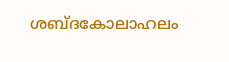ശബ്ദകോലാഹലം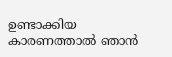ഉണ്ടാക്കിയ കാരണത്താൽ ഞാൻ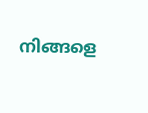നിങ്ങളെ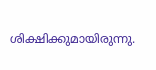ശിക്ഷിക്കുമായിരുന്നു.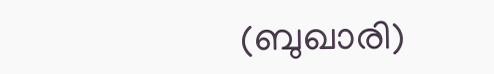(ബുഖാരി)